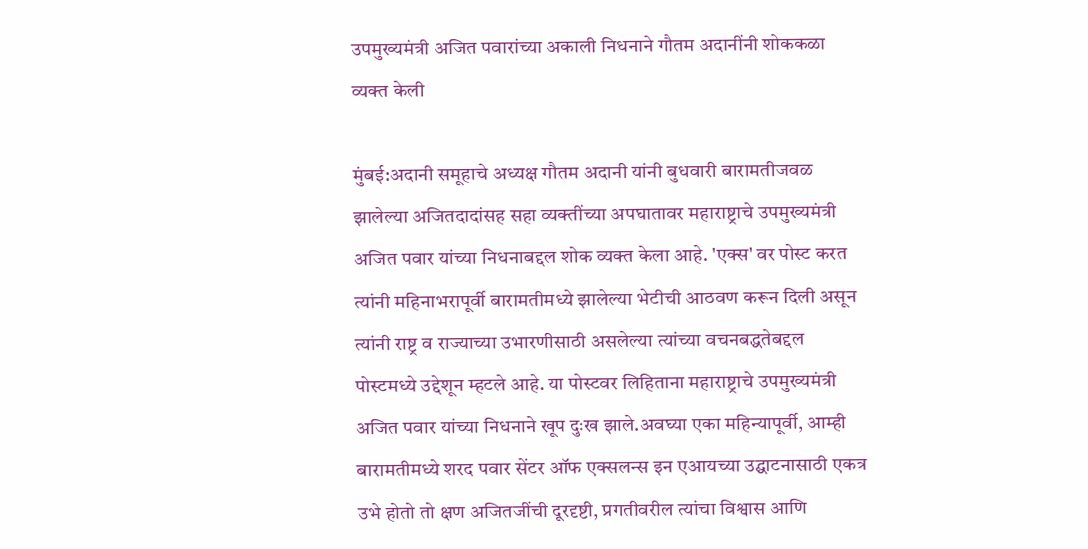उपमुख्यमंत्री अजित पवारांच्या अकाली निधनाने गौतम अदानींनी शोककळा व्यक्त केली

मुंबई:अदानी समूहाचे अध्यक्ष गौतम अदानी यांनी बुधवारी बारामतीजवळ झालेल्या अजितदादांसह सहा व्यक्तींच्या अपघातावर महाराष्ट्राचे उपमुख्यमंत्री अजित पवार यांच्या निधनाबद्दल शोक व्यक्त केला आहे. 'एक्स' वर पोस्ट करत त्यांनी महिनाभरापूर्वी बारामतीमध्ये झालेल्या भेटीची आठवण करून दिली असून त्यांनी राष्ट्र व राज्याच्या उभारणीसाठी असलेल्या त्यांच्या वचनबद्धतेबद्दल पोस्टमध्ये उद्देशून म्हटले आहे. या पोस्टवर लिहिताना महाराष्ट्राचे उपमुख्यमंत्री अजित पवार यांच्या निधनाने खूप दुःख झाले.अवघ्या एका महिन्यापूर्वी, आम्ही बारामतीमध्ये शरद पवार सेंटर ऑफ एक्सलन्स इन एआयच्या उद्घाटनासाठी एकत्र उभे होतो तो क्षण अजितजींची दूरदृष्टी, प्रगतीवरील त्यांचा विश्वास आणि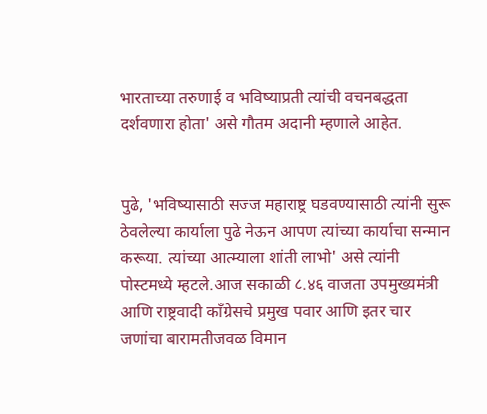भारताच्या तरुणाई व भविष्याप्रती त्यांची वचनबद्धता दर्शवणारा होता' असे गौतम अदानी म्हणाले आहेत.


पुढे, 'भविष्यासाठी सज्ज महाराष्ट्र घडवण्यासाठी त्यांनी सुरू ठेवलेल्या कार्याला पुढे नेऊन आपण त्यांच्या कार्याचा सन्मान करूया. त्यांच्या आत्म्याला शांती लाभो' असे त्यांनी पोस्टमध्ये म्हटले.आज सकाळी ८.४६ वाजता उपमुख्यमंत्री आणि राष्ट्रवादी काँग्रेसचे प्रमुख पवार आणि इतर चार जणांचा बारामतीजवळ विमान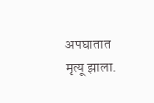अपघातात मृत्यू झाला.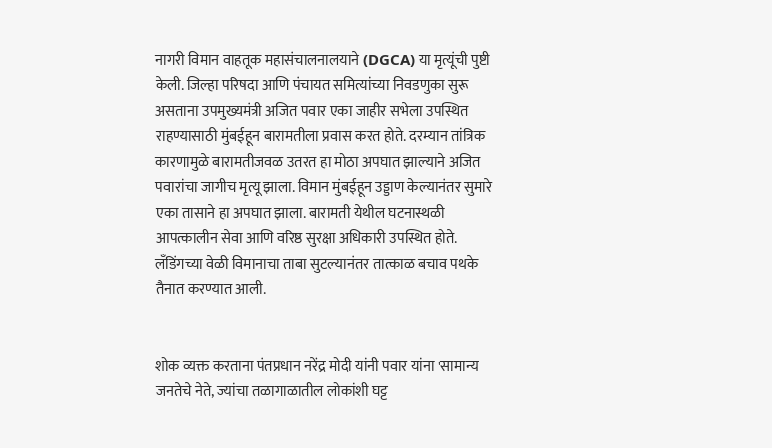नागरी विमान वाहतूक महासंचालनालयाने (DGCA) या मृत्यूंची पुष्टी केली. जिल्हा परिषदा आणि पंचायत समित्यांच्या निवडणुका सुरू असताना उपमुख्यमंत्री अजित पवार एका जाहीर सभेला उपस्थित राहण्यासाठी मुंबईहून बारामतीला प्रवास करत होते. दरम्यान तांत्रिक कारणामुळे बारामतीजवळ उतरत हा मोठा अपघात झाल्याने अजित पवारांचा जागीच मृत्यू झाला. विमान मुंबईहून उड्डाण केल्यानंतर सुमारे एका तासाने हा अपघात झाला. बारामती येथील घटनास्थळी आपत्कालीन सेवा आणि वरिष्ठ सुरक्षा अधिकारी उपस्थित होते. लँडिंगच्या वेळी विमानाचा ताबा सुटल्यानंतर तात्काळ बचाव पथके तैनात करण्यात आली.


शोक व्यक्त करताना पंतप्रधान नरेंद्र मोदी यांनी पवार यांना 'सामान्य जनतेचे नेते, ज्यांचा तळागाळातील लोकांशी घट्ट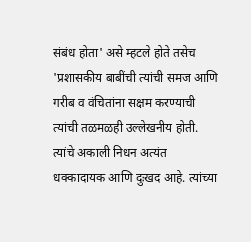संबंध होता' असे म्हटले होते तसेच 'प्रशासकीय बाबींची त्यांची समज आणि गरीब व वंचितांना सक्षम करण्याची त्यांची तळमळही उल्लेखनीय होती. त्यांचे अकाली निधन अत्यंत धक्कादायक आणि दुःखद आहे. त्यांच्या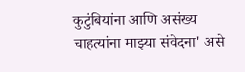कुटुंबियांना आणि असंख्य चाहत्यांना माझ्या संवेदना' असे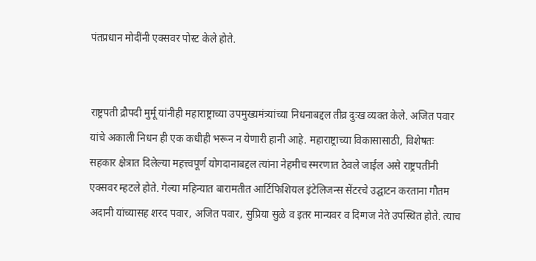पंतप्रधान मोदींनी एक्सवर पोस्ट केले होते.


राष्ट्रपती द्रौपदी मुर्मू यांनीही महाराष्ट्राच्या उपमुख्यमंत्र्यांच्या निधनाबद्दल तीव्र दुःख व्यक्त केले. अजित पवार यांचे अकाली निधन ही एक कधीही भरून न येणारी हानी आहे. महाराष्ट्राच्या विकासासाठी, विशेषतः सहकार क्षेत्रात दिलेल्या महत्त्वपूर्ण योगदानाबद्दल त्यांना नेहमीच स्मरणात ठेवले जाईल असे राष्ट्रपतींनी एक्सवर म्हटले होते. गेल्या महिन्यात बारामतीत आर्टिफिशियल इंटेलिजन्स सेंटरचे उद्घाटन करताना गौतम अदानी यांच्यासह शरद पवार, अजित पवार, सुप्रिया सुळे व इतर मान्यवर व दिग्गज नेते उपस्थित होते. त्याच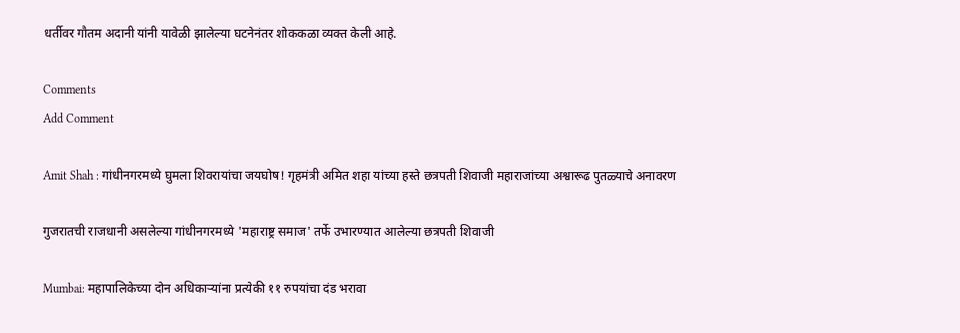धर्तीवर गौतम अदानी यांनी यावेळी झालेल्या घटनेनंतर शोककळा व्यक्त केली आहे.

Comments
Add Comment

Amit Shah : गांधीनगरमध्ये घुमला शिवरायांचा जयघोष! गृहमंत्री अमित शहा यांच्या हस्ते छत्रपती शिवाजी महाराजांच्या अश्वारूढ पुतळ्याचे अनावरण

गुजरातची राजधानी असलेल्या गांधीनगरमध्ये 'महाराष्ट्र समाज' तर्फे उभारण्यात आलेल्या छत्रपती शिवाजी

Mumbai: महापालिकेच्या दोन अधिकाऱ्यांना प्रत्येकी ११ रुपयांचा दंड भरावा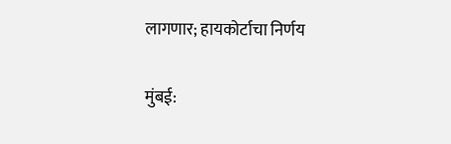लागणार; हायकोर्टाचा निर्णय

मुंबई: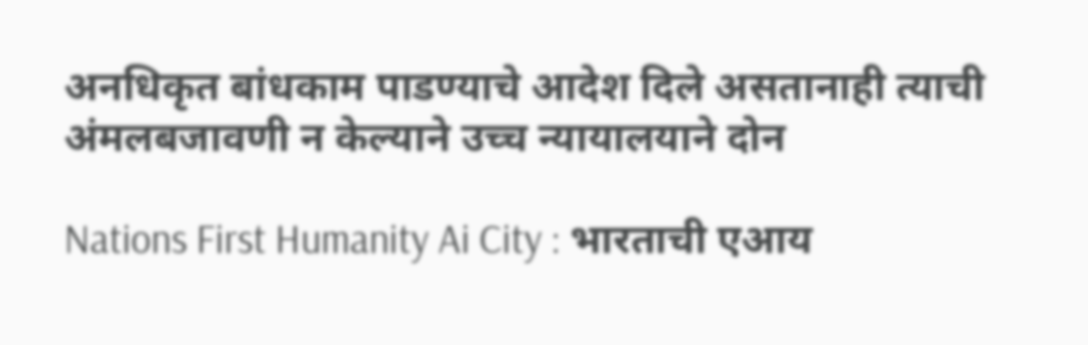अनधिकृत बांधकाम पाडण्याचे आदेश दिले असतानाही त्याची अंमलबजावणी न केल्याने उच्च न्यायालयाने दोन

Nations First Humanity Ai City : भारताची एआय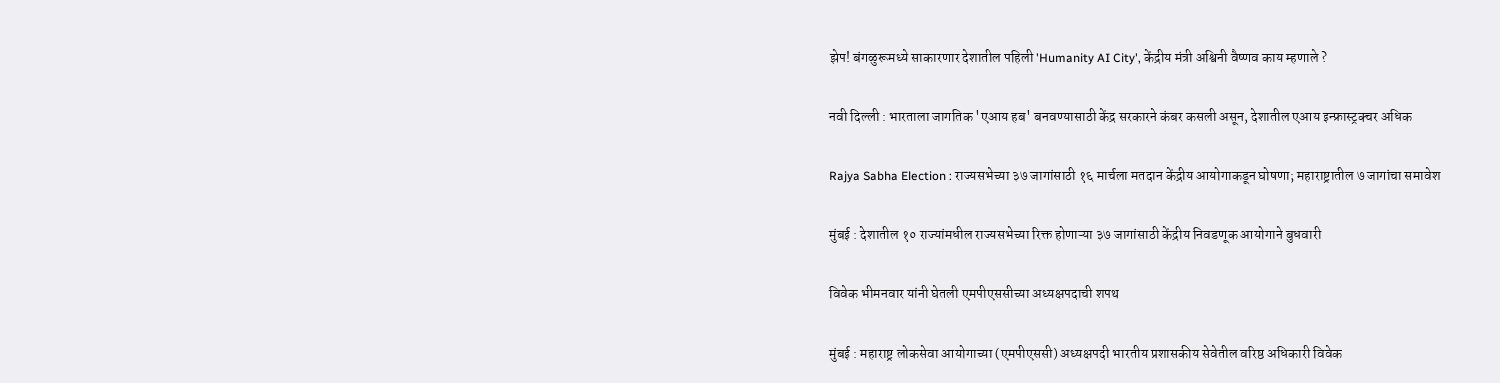झेप! बंगळुरूमध्ये साकारणार देशातील पहिली 'Humanity AI City', केंद्रीय मंत्री अश्विनी वैष्णव काय म्हणाले ?

नवी दिल्ली : भारताला जागतिक 'एआय हब' बनवण्यासाठी केंद्र सरकारने कंबर कसली असून, देशातील एआय इन्फ्रास्ट्रक्चर अधिक

Rajya Sabha Election : राज्यसभेच्या ३७ जागांसाठी १६ मार्चला मतदान केंद्रीय आयोगाकडून घोषणा; महाराष्ट्रातील ७ जागांचा समावेश

मुंबई : देशातील १० राज्यांमधील राज्यसभेच्या रिक्त होणाऱ्या ३७ जागांसाठी केंद्रीय निवडणूक आयोगाने बुधवारी

विवेक भीमनवार यांनी घेतली एमपीएससीच्या अध्यक्षपदाची शपथ

मुंबई : महाराष्ट्र लोकसेवा आयोगाच्या (एमपीएससी) अध्यक्षपदी भारतीय प्रशासकीय सेवेतील वरिष्ठ अधिकारी विवेक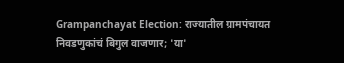Grampanchayat Election: राज्यातील ग्रामपंचायत निवडणुकांचं बिगुल वाजणार; 'या'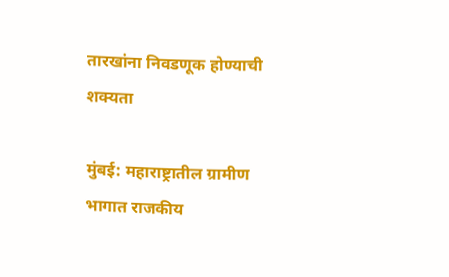तारखांना निवडणूक होण्याची शक्यता

मुंबई: महाराष्ट्रातील ग्रामीण भागात राजकीय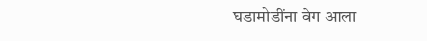घडामोडींना वेग आला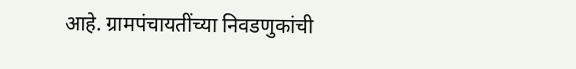आहे. ग्रामपंचायतींच्या निवडणुकांची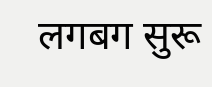लगबग सुरू